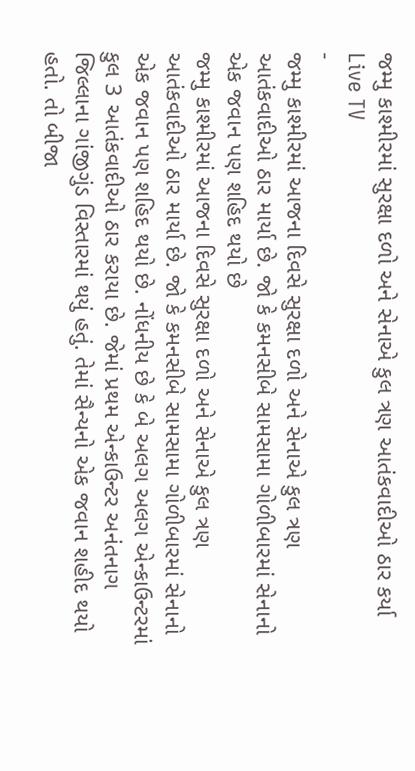જમ્મુ કાશ્મીરમાં સુરક્ષા દળો અને સેનાએ કુલ ત્રણ આતંકવાદીઓ ઠાર કર્યા
Live TV
-
જમ્મુ કાશ્મીરમાં આજના દિવસે સુરક્ષા દળો અને સેનાએ કુલ ત્રણ આતંકવાદીઓ ઠાર માર્યા છે. જો કે કમનસીબે સામસામા ગોળીબારમાં સેનાનો એક જવાન પણ શહિદ થયો છે
જમ્મુ કાશ્મીરમાં આજના દિવસે સુરક્ષા દળો અને સેનાએ કુલ ત્રણ આતંકવાદીઓ ઠાર માર્યા છે. જો કે કમનસીબે સામસામા ગોળીબારમાં સેનાનો એક જવાન પણ શહિદ થયો છે. નોંધનીય છે કે બે અલગ અલગ એન્કાઉન્ટરમાં કુલ 3 આતંકવાદીઓ ઠાર કરાયા છે. જેમાં પ્રથમ એન્કાઉન્ટર અનંતનાગ જિલ્લાના ગાંજીગુંડ વિસ્તારમાં થયું હતું. તેમાં સૈન્યનો એક જવાન શહીદ થયો હતો. તો બીજા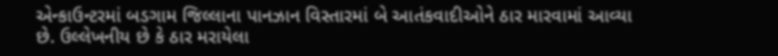એન્કાઉન્ટરમાં બડગામ જિલ્લાના પાનઝાન વિસ્તારમાં બે આતંકવાદીઓને ઠાર મારવામાં આવ્યા છે. ઉલ્લેખનીય છે કે ઠાર મરાયેલા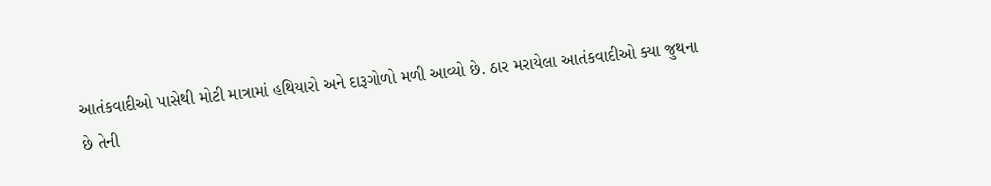આતંકવાદીઓ પાસેથી મોટી માત્રામાં હથિયારો અને દારૂગોળો મળી આવ્યો છે. ઠાર મરાયેલા આતંકવાદીઓ ક્યા જુથના છે તેની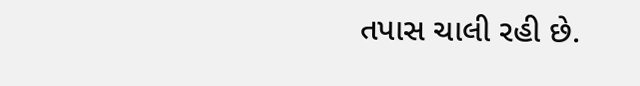તપાસ ચાલી રહી છે.